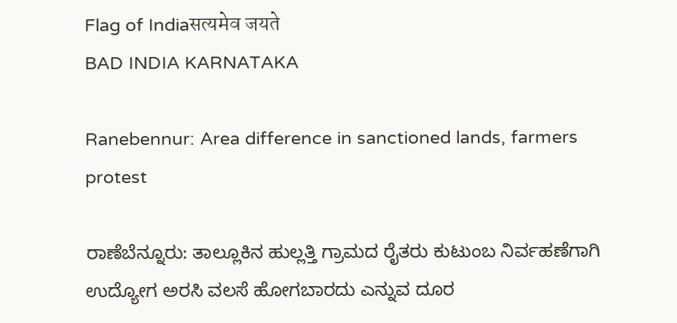Flag of Indiaसत्यमेव जयते
BAD INDIA KARNATAKA

Ranebennur: Area difference in sanctioned lands, farmers protest

ರಾಣೆಬೆನ್ನೂರು: ತಾಲ್ಲೂಕಿನ ಹುಲ್ಲತ್ತಿ ಗ್ರಾಮದ ರೈತರು ಕುಟುಂಬ ನಿರ್ವಹಣೆಗಾಗಿ ಉದ್ಯೋಗ ಅರಸಿ ವಲಸೆ ಹೋಗಬಾರದು ಎನ್ನುವ ದೂರ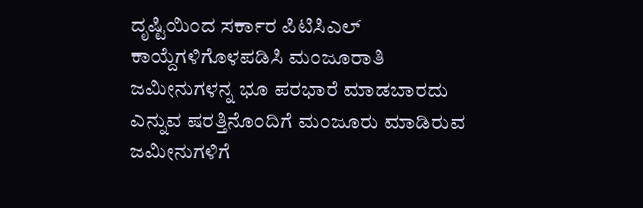ದೃಷ್ಟಿಯಿಂದ ಸರ್ಕಾರ ಪಿಟಿಸಿಎಲ್ ಕಾಯ್ದೆಗಳಿಗೊಳಪಡಿಸಿ ಮಂಜೂರಾತಿ ಜಮೀನುಗಳನ್ನ ಭೂ ಪರಭಾರೆ ಮಾಡಬಾರದು ಎನ್ನುವ ಷರತ್ತಿನೊಂದಿಗೆ ಮಂಜೂರು ಮಾಡಿರುವ ಜಮೀನುಗಳಿಗೆ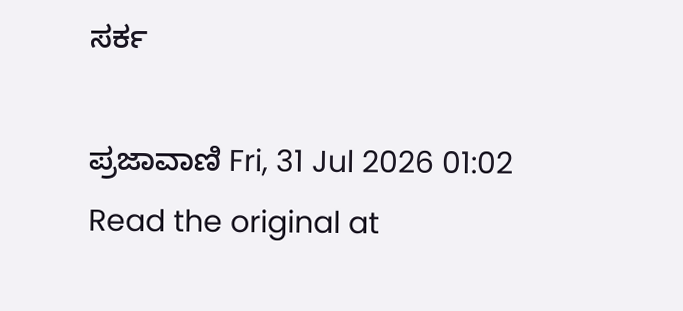ಸರ್ಕ

ಪ್ರಜಾವಾಣಿ Fri, 31 Jul 2026 01:02
Read the original at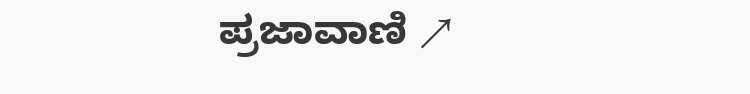ಪ್ರಜಾವಾಣಿ ↗